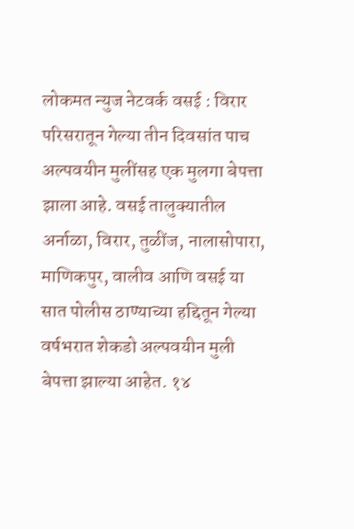लोकमत न्युज नेटवर्क वसई : विरार परिसरातून गेल्या तीन दिवसांत पाच अल्पवयीन मुलींसह एक मुलगा बेपत्ता झाला आहे. वसई तालुक्यातील अर्नाळा, विरार, तुळींज, नालासोपारा, माणिकपुर, वालीव आणि वसई या सात पोलीस ठाण्याच्या हद्दितून गेल्या वर्षभरात शेकडो अल्पवयीन मुली बेपत्ता झाल्या आहेत. १४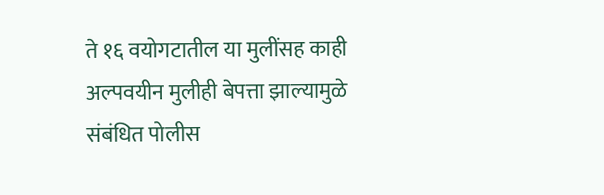ते १६ वयोगटातील या मुलींसह काही अल्पवयीन मुलीही बेपत्ता झाल्यामुळे संबंधित पोलीस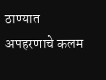ठाण्यात अपहरणाचे कलम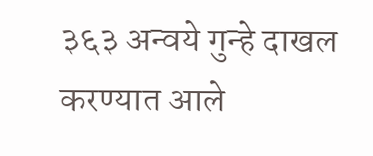३६३ अन्वये गुन्हे दाखल करण्यात आले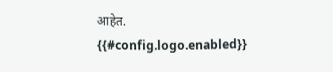आहेत.
{{#config.logo.enabled}}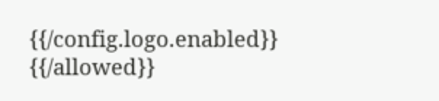{{/config.logo.enabled}}
{{/allowed}}